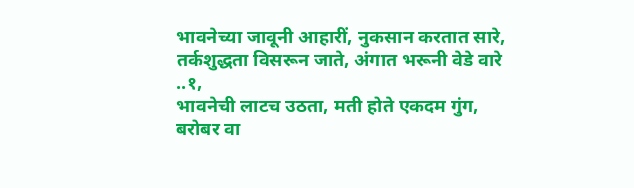भावनेच्या जावूनी आहारीं, नुकसान करतात सारे,
तर्कशुद्धता विसरून जाते, अंगात भरूनी वेडे वारे ..१,
भावनेची लाटच उठता, मती होते एकदम गुंग,
बरोबर वा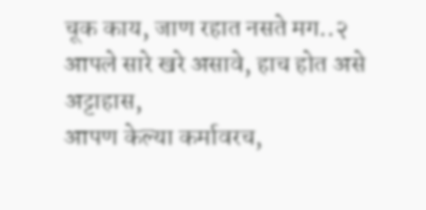चूक काय, जाण रहात नसते मग..२
आपले सारे खरे असावे, हाच होत असे अट्टाहास,
आपण केल्या कर्मावरच,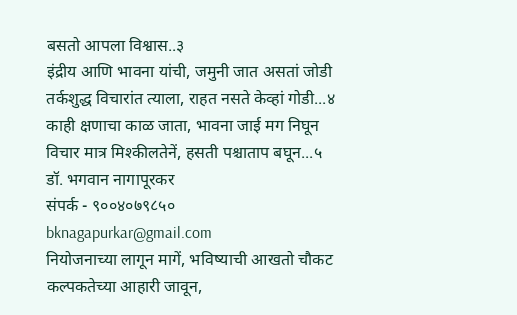बसतो आपला विश्वास..३
इंद्रीय आणि भावना यांची, जमुनी जात असतां जोडी
तर्कशुद्ध विचारांत त्याला, राहत नसते केव्हां गोडी...४
काही क्षणाचा काळ जाता, भावना जाई मग निघून
विचार मात्र मिश्कीलतेनें, हसती पश्चाताप बघून...५
डॉ. भगवान नागापूरकर
संपर्क - ९००४०७९८५०
bknagapurkar@gmail.com
नियोजनाच्या लागून मागें, भविष्याची आखतो चौकट
कल्पकतेच्या आहारी जावून,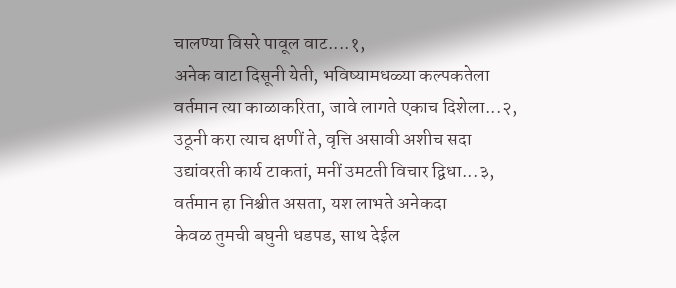चालण्या विसरे पावूल वाट....१,
अनेक वाटा दिसूनी येती, भविष्यामधळ्या कल्पकतेला
वर्तमान त्या काळाकरिता, जावे लागते एकाच दिशेला...२,
उठूनी करा त्याच क्षणीं ते, वृत्ति असावी अशीच सदा
उद्यांवरती कार्य टाकतां, मनीं उमटती विचार द्विधा...३,
वर्तमान हा निश्चीत असता, यश लाभते अनेकदा
केवळ तुमची बघुनी धडपड, साथ देईल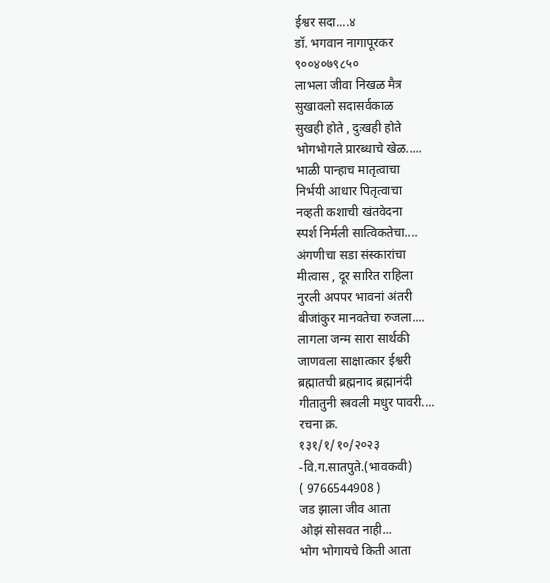ईश्वर सदा....४
डॉ. भगवान नागापूरकर
९००४०७९८५०
लाभला जीवा निखळ मैत्र
सुखावलो सदासर्वकाळ
सुखही होते , दुःखही होते
भोगभोगले प्रारब्धाचे खेळ.....
भाळी पान्हाच मातृत्वाचा
निर्भयी आधार पितृत्वाचा
नव्हती कशाची खंतवेदना
स्पर्श निर्मली सात्विकतेचा....
अंगणीचा सडा संस्कारांचा
मीत्वास , दूर सारित राहिला
नुरली अपपर भावनां अंतरी
बीजांकुर मानवतेचा रुजला....
लागला जन्म सारा सार्थकी
जाणवला साक्षात्कार ईश्वरी
ब्रह्मातची ब्रह्मनाद ब्रह्मानंदी
गीतातुनी स्त्रवली मधुर पावरी....
रचना क्र.
१३१/१/१०/२०२३
-वि.ग.सातपुते.(भावकवी)
( 9766544908 )
जड झाला जीव आता
ओझं सोसवत नाही...
भोग भोगायचे किती आता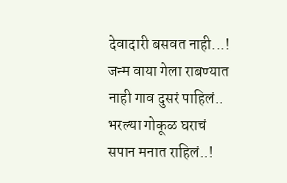देवादारी बसवत नाही...!
जन्म वाया गेला राबण्यात
नाही गाव दुसरं पाहिलं..
भरल्या गोकूळ घराचं
सपान मनात राहिलं..!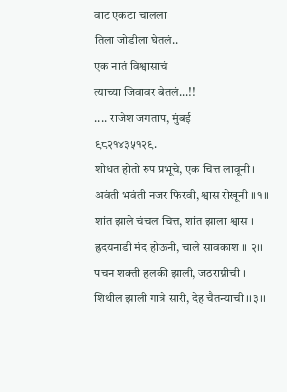वाट एकटा चालला
तिला जोडीला घेतलं..
एक नातं विश्वासाचं
त्याच्या जिवावर बेतलं...!!
.... राजेश जगताप, मुंबई
९८२१४३५१२९.
शोधत होतो रुप प्रभूचे, एक चित्त लावूनी ।
अवंती भवंती नजर फिरवी, श्वास रोखूनी ।।१।।
शांत झाले चंचल चित्त, शांत झाला श्वास ।
ह्रदयनाडी मंद होऊनी, चाले सावकाश ।। २।।
पचन शक्ती हलकी झाली, जठराग्नीची ।
शिथील झाली गात्रे सारी, देह चैतन्याची ।।३।।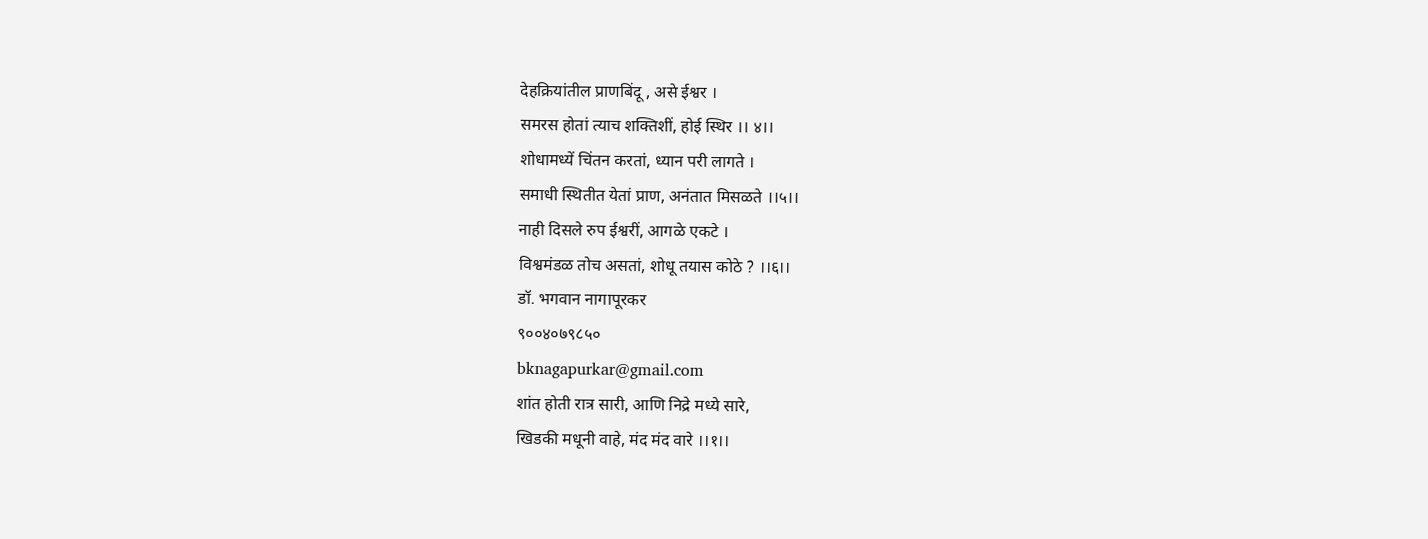देहक्रियांतील प्राणबिंदू , असे ईश्वर ।
समरस होतां त्याच शक्तिशीं, होई स्थिर ।। ४।।
शोधामध्यें चिंतन करतां, ध्यान परी लागते ।
समाधी स्थितीत येतां प्राण, अनंतात मिसळते ।।५।।
नाही दिसले रुप ईश्वरीं, आगळे एकटे ।
विश्वमंडळ तोच असतां, शोधू तयास कोठे ? ।।६।।
डॉ. भगवान नागापूरकर
९००४०७९८५०
bknagapurkar@gmail.com
शांत होती रात्र सारी, आणि निद्रे मध्ये सारे,
खिडकी मधूनी वाहे, मंद मंद वारे ।।१।।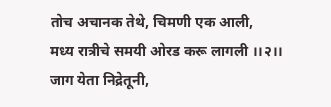तोच अचानक तेथे, चिमणी एक आली,
मध्य रात्रीचे समयी ओरड करू लागली ।।२।।
जाग येता निद्रेतूनी,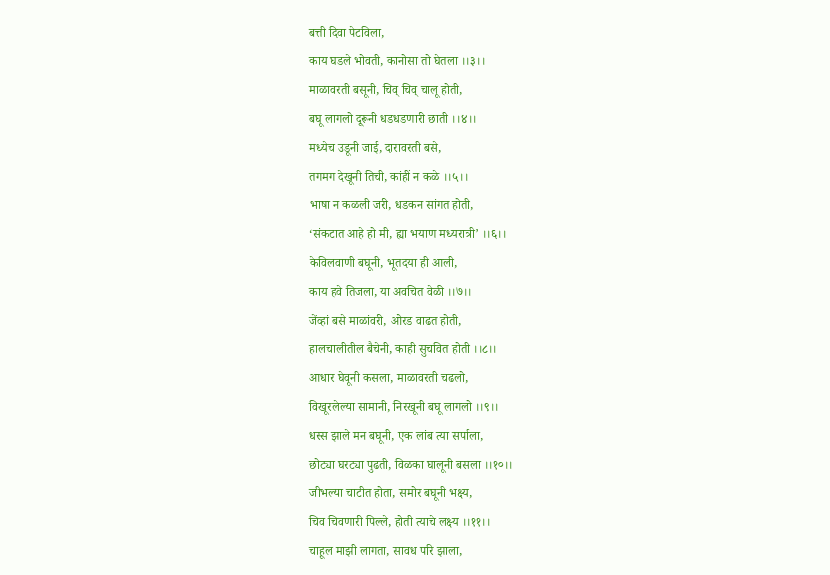बत्ती दिवा पेटविला,
काय घडले भोवती, कानोसा तो घेतला ।।३।।
माळावरती बसूनी, चिव् चिव् चालू होती,
बघू लागलो दूरूनी धडधडणारी छाती ।।४।।
मध्येच उडूनी जाई, दारावरती बसे,
तगमग देखूनी तिची, कांहीं न कळे ।।५।।
भाषा न कळली जरी, धडकन सांगत होती,
‘संकटात आहे हो मी, ह्या भयाण मध्यरात्री’ ।।६।।
केविलवाणी बघूनी, भूतदया ही आली,
काय हवे तिजला, या अवचित वेळी ।।७।।
जेंव्हां बसे माळांवरी, ओरड वाढत होती,
हालचालीतील बैचेनी, काही सुचवित होती ।।८।।
आधार घेवूनी कसला, माळावरती चढलो,
विखूरलेल्या सामानी, निरखूनी बघू लागलो ।।९।।
धस्स झाले मन बघूनी, एक लांब त्या सर्पाला,
छोट्या घरट्या पुढती, विळका घालूनी बसला ।।१०।।
जीभल्या चाटीत होता, समोर बघूनी भक्ष्य,
चिव चिवणारी पिल्ले, होती त्याचे लक्ष्य ।।११।।
चाहूल माझी लागता, सावध परि झाला,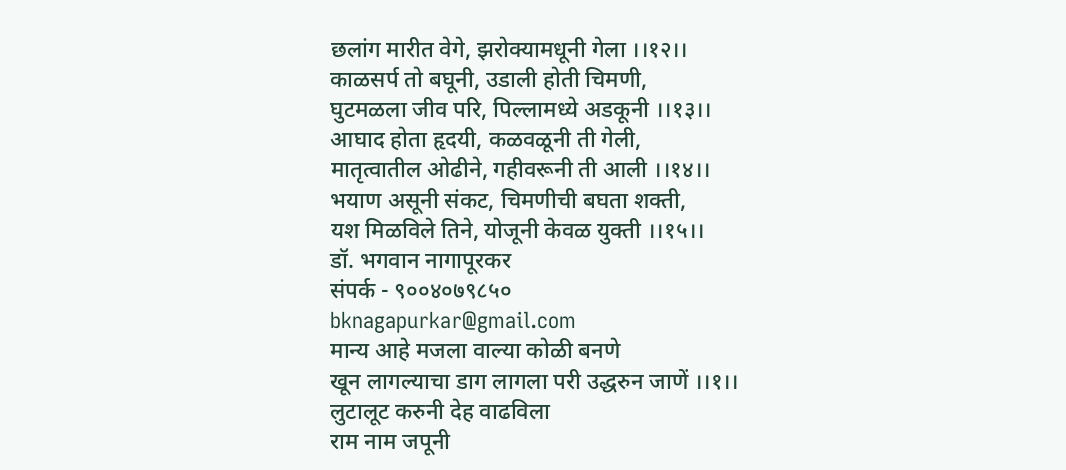छलांग मारीत वेगे, झरोक्यामधूनी गेला ।।१२।।
काळसर्प तो बघूनी, उडाली होती चिमणी,
घुटमळला जीव परि, पिल्लामध्ये अडकूनी ।।१३।।
आघाद होता हृदयी, कळवळूनी ती गेली,
मातृत्वातील ओढीने, गहीवरूनी ती आली ।।१४।।
भयाण असूनी संकट, चिमणीची बघता शक्ती,
यश मिळविले तिने, योजूनी केवळ युक्ती ।।१५।।
डॉ. भगवान नागापूरकर
संपर्क - ९००४०७९८५०
bknagapurkar@gmail.com
मान्य आहे मजला वाल्या कोळी बनणे
खून लागल्याचा डाग लागला परी उद्धरुन जाणें ।।१।।
लुटालूट करुनी देह वाढविला
राम नाम जपूनी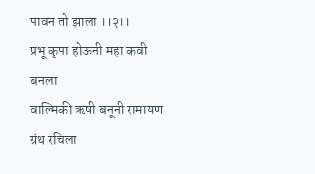पावन तो झाला ।।२।।
प्रभू कृपा होऊनी महा कवी बनला
वाल्मिकी ऋषी बनूनी रामायण ग्रंथ रचिला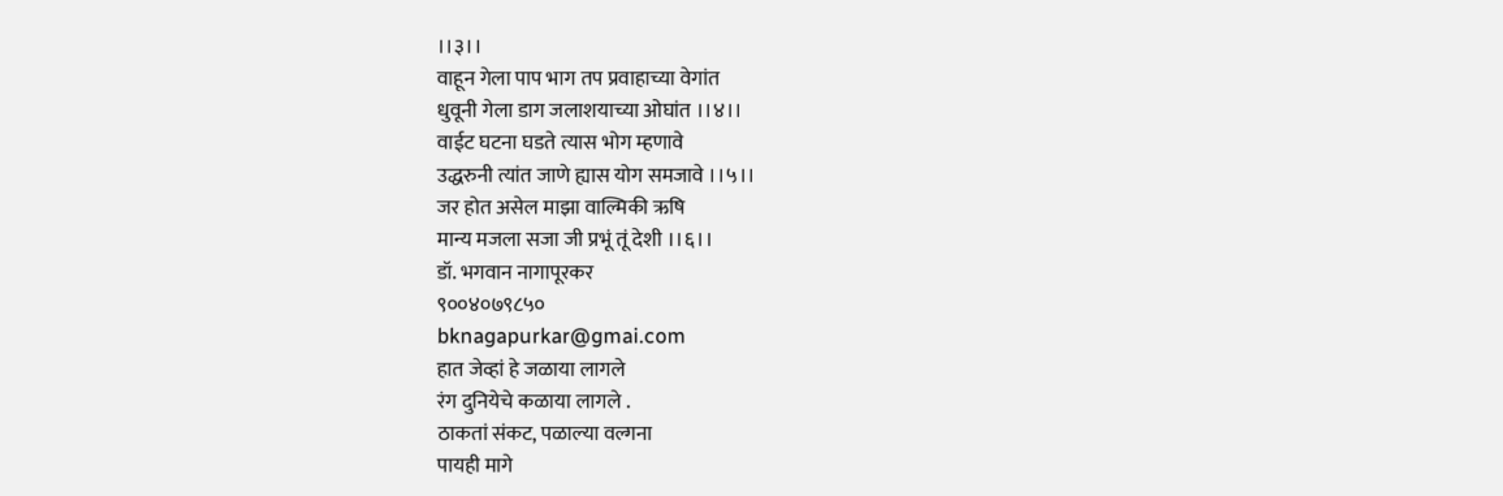।।३।।
वाहून गेला पाप भाग तप प्रवाहाच्या वेगांत
धुवूनी गेला डाग जलाशयाच्या ओघांत ।।४।।
वाईट घटना घडते त्यास भोग म्हणावे
उद्धरुनी त्यांत जाणे ह्यास योग समजावे ।।५।।
जर होत असेल माझा वाल्मिकी ऋषि
मान्य मजला सजा जी प्रभूं तूं देशी ।।६।।
डॉ. भगवान नागापूरकर
९००४०७९८५०
bknagapurkar@gmai.com
हात जेव्हां हे जळाया लागले
रंग दुनियेचे कळाया लागले .
ठाकतां संकट, पळाल्या वल्गना
पायही मागे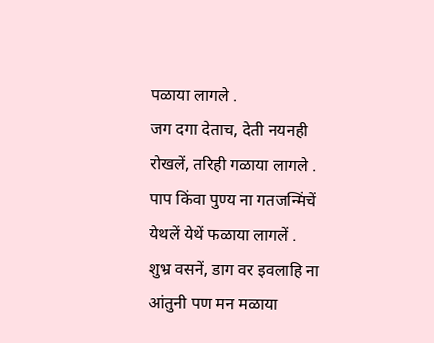पळाया लागले .
जग दगा देताच, देती नयनही
रोखलें, तरिही गळाया लागले .
पाप किंवा पुण्य ना गतजन्मिंचें
येथलें येथें फळाया लागलें .
शुभ्र वसनें, डाग वर इवलाहि ना
आंतुनी पण मन मळाया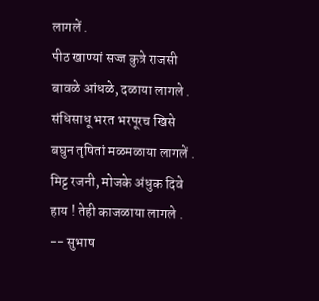लागलें .
पीठ खाण्यां सज्ज कुत्रे राजसी
बावळे आंधळे, दळाया लागले .
संधिसाधू भरत भरपूरच खिसे
बघुन तृषितां मळमळाया लागलें .
मिट्ट रजनी, मोजके अंधुक दिवे
हाय ! तेही काजळाया लागले .
-- सुभाष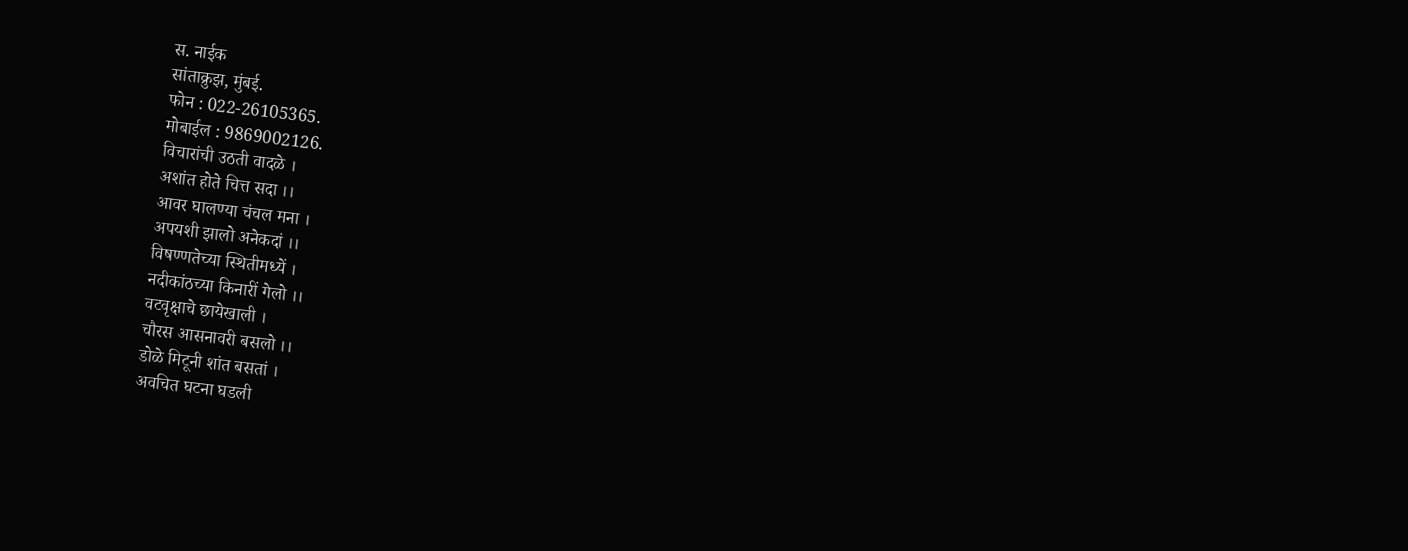स. नाईक
सांताक्रुझ, मुंबई.
फोन : 022-26105365.
मोबाईल : 9869002126.
विचारांची उठती वादळे ।
अशांत होते चित्त सदा ।।
आवर घालण्या चंचल मना ।
अपयशी झालो अनेकदां ।।
विषण्णतेच्या स्थितीमध्यें ।
नदीकांठच्या किनारीं गेलो ।।
वटवृक्षाचे छायेखाली ।
चौरस आसनावरी बसलो ।।
डोळे मिटूनी शांत बसतां ।
अवचित घटना घडली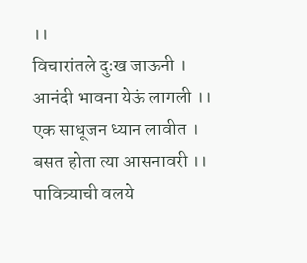।।
विचारांतले दुःख जाऊनी ।
आनंदी भावना येऊं लागली ।।
एक साधूजन ध्यान लावीत ।
बसत होता त्या आसनावरी ।।
पावित्र्याची वलये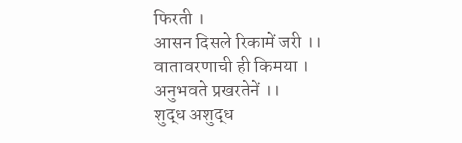फिरती ।
आसन दिसले रिकामें जरी ।।
वातावरणाची ही किमया ।
अनुभवते प्रखरतेनें ।।
शुद्ध अशुद्ध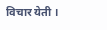विचार येती ।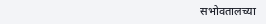सभोवतालच्या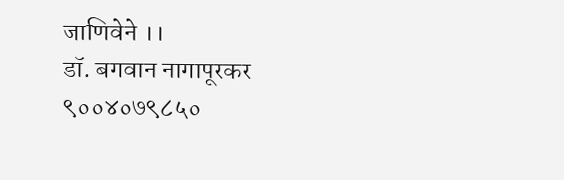जाणिवेने ।।
डॉ. बगवान नागापूरकर
९००४०७९८५०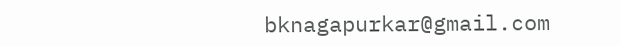bknagapurkar@gmail.com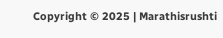Copyright © 2025 | Marathisrushti